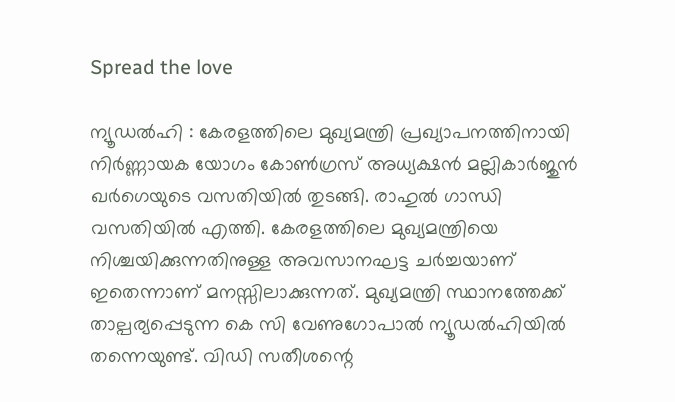Spread the love

ന്യൂഡൽഹി : കേരളത്തിലെ മുഖ്യമന്ത്രി പ്രഖ്യാപനത്തിനായി നിർണ്ണായക യോഗം കോൺഗ്രസ് അധ്യക്ഷൻ മല്ലികാർജുൻ ഖർഗെയുടെ വസതിയിൽ തുടങ്ങി. രാഹുൽ ഗാന്ധി വസതിയിൽ എത്തി. കേരളത്തിലെ മുഖ്യമന്ത്രിയെ നിശ്ചയിക്കുന്നതിനുള്ള അവസാനഘട്ട ചർച്ചയാണ് ഇതെന്നാണ് മനസ്സിലാക്കുന്നത്. മുഖ്യമന്ത്രി സ്ഥാനത്തേക്ക് താല്പര്യപ്പെടുന്ന കെ സി വേണുഗോപാൽ ന്യൂഡൽഹിയിൽ തന്നെയുണ്ട്. വിഡി സതീശന്റെ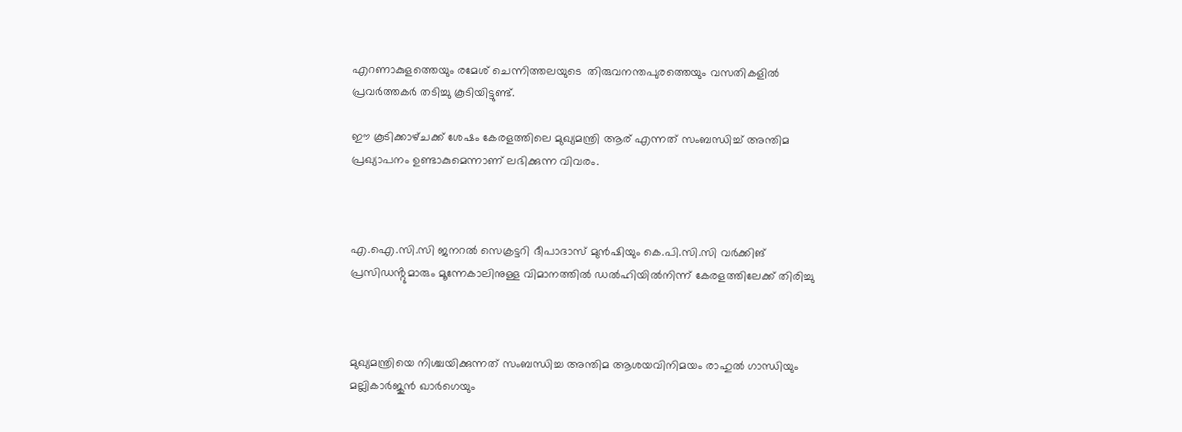എറണാകുളത്തെയും രമേശ് ചെന്നിത്തലയുടെ  തിരുവനന്തപുരത്തെയും വസതികളിൽ പ്രവർത്തകർ തടിച്ചു കൂടിയിട്ടുണ്ട്.

ഈ കൂടിക്കാഴ്‌ചക്ക് ശേഷം കേരളത്തിലെ മുഖ്യമന്ത്രി ആര് എന്നത് സംബന്ധിച്ച് അന്തിമ പ്രഖ്യാപനം ഉണ്ടാകുമെന്നാണ് ലഭിക്കുന്ന വിവരം.



എ.ഐ.സി.സി ജനറൽ സെക്രട്ടറി ദീപാദാസ് മുൻഷിയും കെ.പി.സി.സി വർക്കിങ് പ്രസിഡൻ്റുമാരും മൂന്നേകാലിനുള്ള വിമാനത്തിൽ ഡൽഹിയിൽനിന്ന് കേരളത്തിലേക്ക് തിരിച്ചു



മുഖ്യമന്ത്രിയെ നിശ്ചയിക്കുന്നത് സംബന്ധിച്ച അന്തിമ ആശയവിനിമയം രാഹുൽ ഗാന്ധിയും മല്ലികാർജുൻ ഖാർഗെയും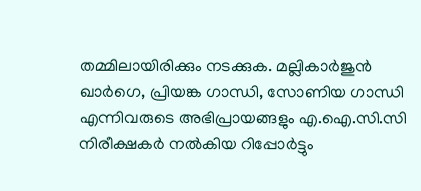തമ്മിലായിരിക്കും നടക്കുക. മല്ലികാർജുൻ ഖാർഗെ, പ്രിയങ്ക ഗാന്ധി, സോണിയ ഗാന്ധി എന്നിവരുടെ അഭിപ്രായങ്ങളും എ.ഐ.സി.സി നിരീക്ഷകർ നൽകിയ റിപ്പോർട്ടും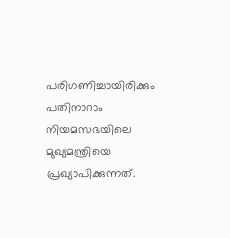പരിഗണിച്ചായിരിക്കും പതിനാറാം നിയമസഭയിലെ മുഖ്യമന്ത്രിയെ പ്രഖ്യാപിക്കുന്നത്.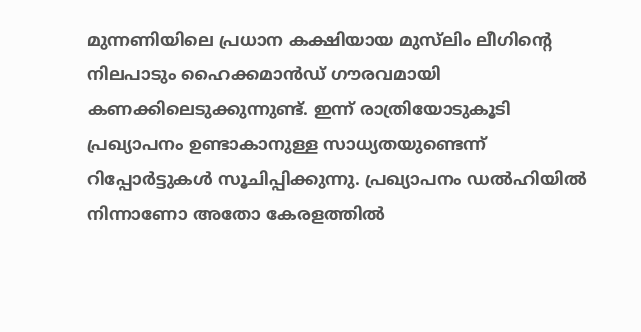മുന്നണിയിലെ പ്രധാന കക്ഷിയായ മുസ്‌ലിം ലീഗിന്റെ നിലപാടും ഹൈക്കമാൻഡ് ഗൗരവമായി കണക്കിലെടുക്കുന്നുണ്ട്. ഇന്ന് രാത്രിയോടുകൂടി പ്രഖ്യാപനം ഉണ്ടാകാനുള്ള സാധ്യതയുണ്ടെന്ന് റിപ്പോർട്ടുകൾ സൂചിപ്പിക്കുന്നു. പ്രഖ്യാപനം ഡൽഹിയിൽ നിന്നാണോ അതോ കേരളത്തിൽ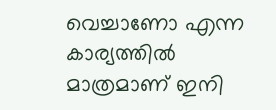വെച്ചാണോ എന്ന കാര്യത്തിൽ മാത്രമാണ് ഇനി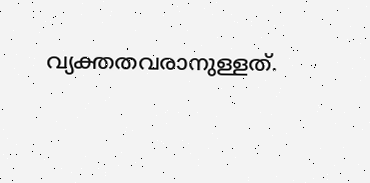വ്യക്തതവരാനുള്ളത്.